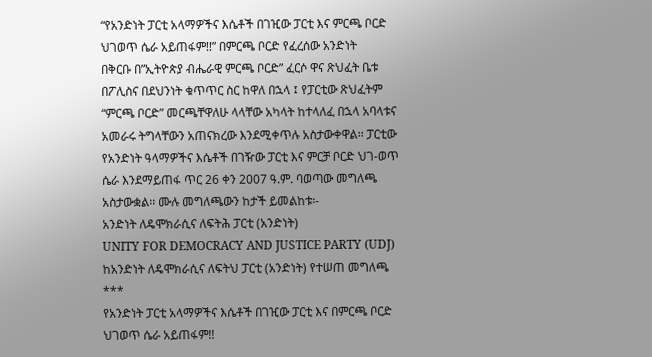“የአንድነት ፓርቲ አላማዎችና እሴቶች በገዢው ፓርቲ እና ምርጫ ቦርድ ህገወጥ ሴራ አይጠፋም!!” በምርጫ ቦርድ የፈረሰው አንድነት
በቅርቡ በ”ኢትዮጵያ ብሔራዊ ምርጫ ቦርድ” ፈርሶ ዋና ጽህፈት ቤቱ በፖሊስና በደህንነት ቁጥጥር ስር ከዋለ በኋላ ፤ የፓርቲው ጽህፈትም “ምርጫ ቦርድ” መርጫቸዋለሁ ላላቸው አካላት ከተላለፈ በኋላ አባላቱና አመራሩ ትግላቸውን አጠናክረው እንደሚቀጥሉ አስታውቀዋል፡፡ ፓርቲው የአንድነት ዓላማዎችና እሴቶች በገዥው ፓርቲ እና ምርቻ ቦርድ ህገ-ወጥ ሴራ እንደማይጠፋ ጥር 26 ቀን 2007 ዓ.ም. ባወጣው መግለጫ አስታውቋል፡፡ ሙሉ መግለጫውን ከታች ይመልከቱ፡-
አንድነት ለዴሞክራሲና ለፍትሕ ፓርቲ (አንድነት)
UNITY FOR DEMOCRACY AND JUSTICE PARTY (UDJ)
ከአንድነት ለዴሞክራሲና ለፍትህ ፓርቲ (አንድነት) የተሠጠ መግለጫ
***
የአንድነት ፓርቲ አላማዎችና እሴቶች በገዢው ፓርቲ እና በምርጫ ቦርድ ህገወጥ ሴራ አይጠፋም!!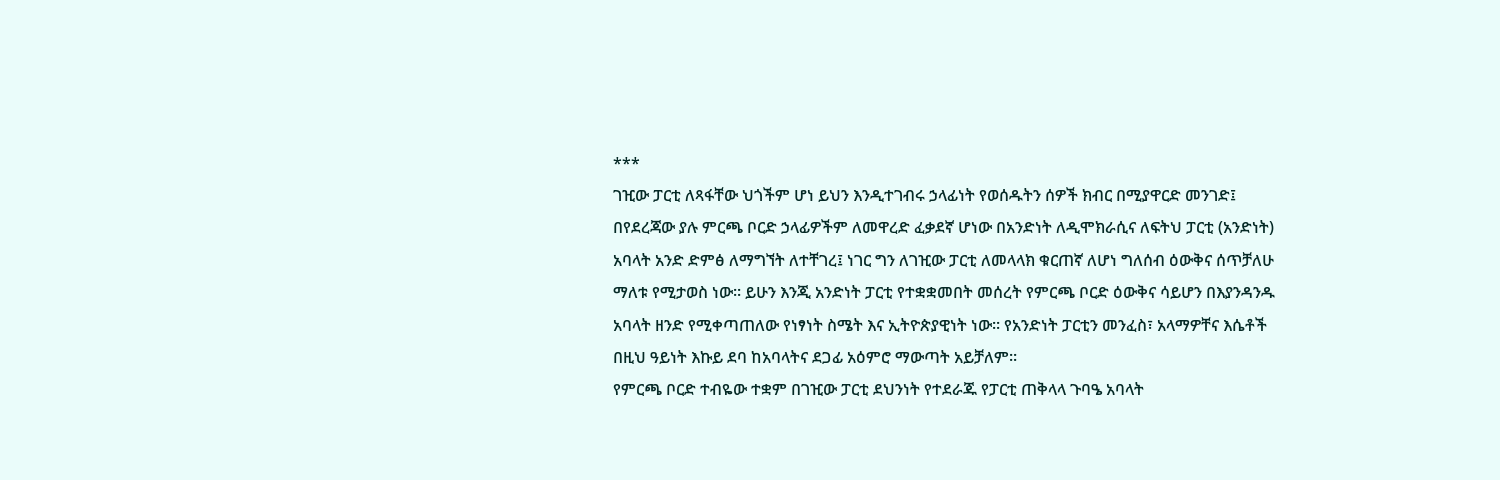***
ገዢው ፓርቲ ለጻፋቸው ህጎችም ሆነ ይህን እንዲተገብሩ ኃላፊነት የወሰዱትን ሰዎች ክብር በሚያዋርድ መንገድ፤ በየደረጃው ያሉ ምርጫ ቦርድ ኃላፊዎችም ለመዋረድ ፈቃደኛ ሆነው በአንድነት ለዲሞክራሲና ለፍትህ ፓርቲ (አንድነት) አባላት አንድ ድምፅ ለማግኘት ለተቸገረ፤ ነገር ግን ለገዢው ፓርቲ ለመላላክ ቁርጠኛ ለሆነ ግለሰብ ዕውቅና ሰጥቻለሁ ማለቱ የሚታወስ ነው፡፡ ይሁን እንጂ አንድነት ፓርቲ የተቋቋመበት መሰረት የምርጫ ቦርድ ዕውቅና ሳይሆን በእያንዳንዱ አባላት ዘንድ የሚቀጣጠለው የነፃነት ስሜት እና ኢትዮጵያዊነት ነው፡፡ የአንድነት ፓርቲን መንፈስ፣ አላማዎቸና እሴቶች በዚህ ዓይነት እኩይ ደባ ከአባላትና ደጋፊ አዕምሮ ማውጣት አይቻለም፡፡
የምርጫ ቦርድ ተብዬው ተቋም በገዢው ፓርቲ ደህንነት የተደራጁ የፓርቲ ጠቅላላ ጉባዔ አባላት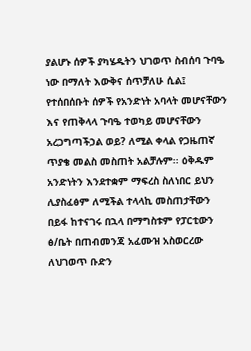ያልሆኑ ሰዎች ያካሄዱትን ህገወጥ ስብሰባ ጉባዔ ነው በማለት እውቅና ሰጥቻለሁ ሲል፤ የተሰበሰቡት ሰዎች የአንድነት አባላት መሆናቸውን እና የጠቅላላ ጉባዔ ተወካይ መሆናቸውን አረጋግጣችኃል ወይ? ለሚል ቀላል የጋዜጠኛ ጥያቄ መልስ መስጠት አልቻሉም፡፡ ዕቅዱም አንድነትን እንደተቋም ማፍረስ ስለነበር ይህን ሊያስፈፅም ለሚችል ተላላኪ መስጠታቸውን በይፋ ከተናገሩ በኋላ በማግስቱም የፓርቲውን ፅ/ቤት በጠብመንጃ አፈሙዝ አስወርረው ለህገወጥ ቡድን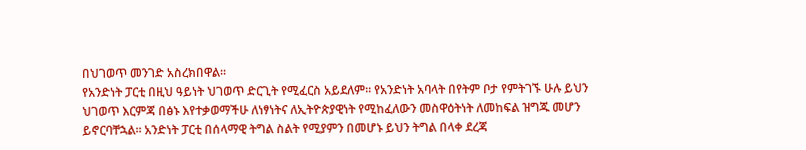በህገወጥ መንገድ አስረክበዋል፡፡
የአንድነት ፓርቲ በዚህ ዓይነት ህገወጥ ድርጊት የሚፈርስ አይደለም፡፡ የአንድነት አባላት በየትም ቦታ የምትገኙ ሁሉ ይህን ህገወጥ እርምጃ በፅኑ እየተቃወማችሁ ለነፃነትና ለኢትዮጵያዊነት የሚከፈለውን መስዋዕትነት ለመከፍል ዝግጁ መሆን ይኖርባቸኋል፡፡ አንድነት ፓርቲ በሰላማዊ ትግል ስልት የሚያምን በመሆኑ ይህን ትግል በላቀ ደረጃ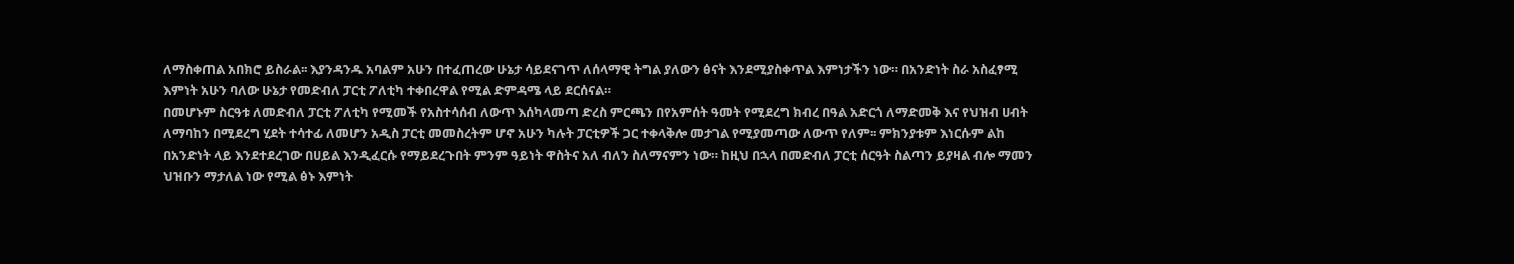ለማስቀጠል አበክሮ ይስራል፡፡ እያንዳንዱ አባልም አሁን በተፈጠረው ሁኔታ ሳይደናገጥ ለሰላማዊ ትግል ያለውን ፅናት እንደሚያስቀጥል እምነታችን ነው። በአንድነት ስራ አስፈፃሚ እምነት አሁን ባለው ሁኔታ የመድብለ ፓርቲ ፖለቲካ ተቀበረዋል የሚል ድምዳሜ ላይ ደርሰናል።
በመሆኑም ስርዓቱ ለመድብለ ፓርቲ ፖለቲካ የሚመች የአስተሳሰብ ለውጥ እሰካላመጣ ድረስ ምርጫን በየአምሰት ዓመት የሚደረግ ክብረ በዓል አድርጎ ለማድመቅ እና የህዝብ ሀብት ለማባከን በሚደረግ ሂደት ተሳተፊ ለመሆን አዲስ ፓርቲ መመስረትም ሆኖ አሁን ካሉት ፓርቲዎች ጋር ተቀላቅሎ መታገል የሚያመጣው ለውጥ የለም፡፡ ምክንያቱም እነርሱም ልከ በአንድነት ላይ እንደተደረገው በሀይል እንዲፈርሱ የማይደረጉበት ምንም ዓይነት ዋስትና አለ ብለን ስለማናምን ነው። ከዚህ በኋላ በመድብለ ፓርቲ ሰርዓት ስልጣን ይያዛል ብሎ ማመን ህዝቡን ማታለል ነው የሚል ፅኑ እምነት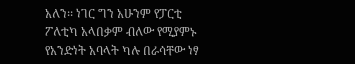አለን፡፡ ነገር ግን አሁንም የፓርቲ ፖለቲካ አላበቃም ብለው የሚያምኑ የአንድነት አባላት ካሉ በራሳቸው ነፃ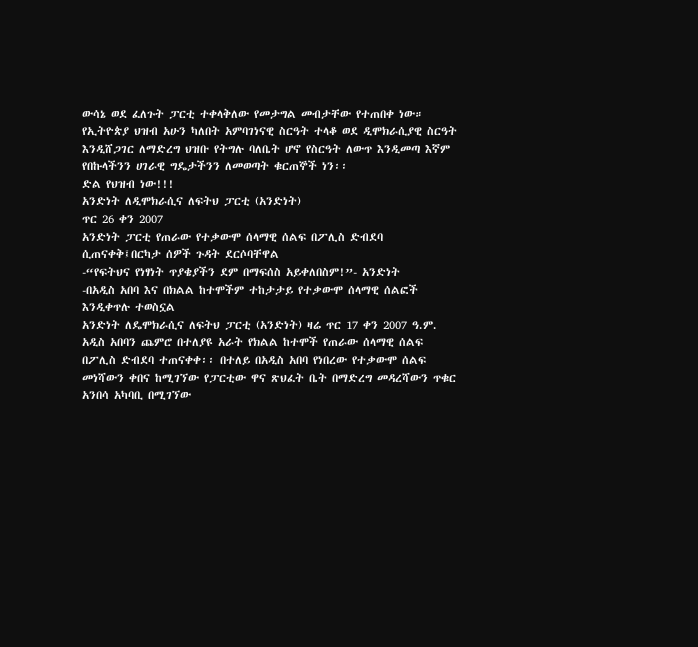ውሳኔ ወደ ፈለጉት ፓርቲ ተቀላቅለው የመታግል መብታቸው የተጠበቀ ነው።
የኢትዮጵያ ህዝብ አሁን ካለበት አምባገነናዊ ስርዓት ተላቆ ወደ ዲሞክራሲያዊ ስርዓት እንዲሸጋገር ለማድረግ ህዝቡ የትግሉ ባለቤት ሆኖ የስርዓት ለውጥ እንዲመጣ እኛም የበኩላችንን ሀገራዊ ግዴታችንን ለመወጣት ቁርጠኞች ነን፡፡
ድል የህዝብ ነው!!!
አንድነት ለዲሞክራሲና ለፍትህ ፓርቲ (አንድነት)
ጥር 26 ቀን 2007
አንድነት ፓርቲ የጠራው የተቃውሞ ሰላማዊ ሰልፍ በፖሊስ ድብደባ ሲጠናቀቅ፤በርካታ ሰዎች ጉዳት ደርሶባቸዋል
-“የፍትህና የነፃነት ጥያቄያችን ደም በማፍሰስ አይቀለበስም!”- አንድነት
-በአዲስ አበባ እና በክልል ከተሞችም ተከታታይ የተቃውሞ ሰላማዊ ሰልፎች እንዲቀጥሉ ተወስኗል
አንድነት ለዴሞክራሲና ለፍትህ ፓርቲ (አንድነት) ዛሬ ጥር 17 ቀን 2007 ዓ.ም. አዲስ አበባን ጨምሮ በተለያዩ አራት የክልል ከተሞች የጠራው ሰላማዊ ሰልፍ በፖሊስ ድብደባ ተጠናቀቀ፡፡ በተለይ በአዲስ አበባ የነበረው የተቃውሞ ሰልፍ መነሻውን ቀበና ከሚገኘው የፓርቲው ዋና ጽህፈት ቤት በማድረግ መዳረሻውን ጥቁር አንበሳ አካባቢ በሚገኘው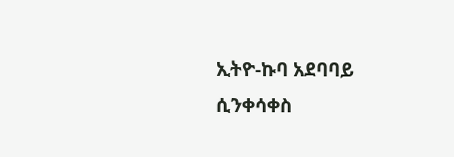ኢትዮ-ኩባ አደባባይ ሲንቀሳቀስ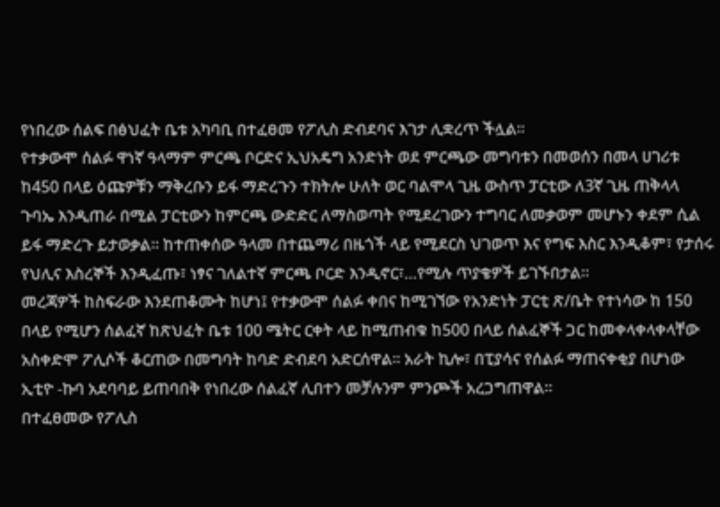የነበረው ሰልፍ በፅህፈት ቤቱ አካባቢ በተፈፀመ የፖሊስ ድብደባና እገታ ሊቋረጥ ችሏል፡፡
የተቃውሞ ሰልፉ ዋነኛ ዓላማም ምርጫ ቦርድና ኢህአዴግ አንድነት ወደ ምርጫው መግባቱን በመወሰን በመላ ሀገሪቱ ከ450 በላይ ዕጩዎቹን ማቅረቡን ይፋ ማድረጉን ተክትሎ ሁለት ወር ባልሞላ ጊዜ ውስጥ ፓርቲው ለ3ኛ ጊዜ ጠቅላላ ጉባኤ እንዲጠራ በሚል ፓርቲውን ከምርጫ ውድድር ለማስወጣት የሚደረገውን ተግባር ለመቃወም መሆኑን ቀደም ሲል ይፋ ማድረጉ ይታወቃል፡፡ ከተጠቀሰው ዓላመ በተጨማሪ በዜጎች ላይ የሚደርስ ህገወጥ እና የግፍ እስር እንዲቆም፣ የታሰሩ የህሊና እስረኞች እንዲፈጡ፣ ነፃና ገለልተኛ ምርጫ ቦርድ እንዲኖር፣…የሚሉ ጥያቄዎች ይገኙበታል፡፡
መረጃዎች ከስፍራው እንደጠቆሙት ከሆነ፤ የተቃውሞ ሰልፉ ቀበና ከሚገኘው የአንድነት ፓርቲ ጽ/ቤት የተነሳው ከ 150 በላይ የሚሆን ሰልፈኛ ከጽህፈት ቤቱ 100 ሜትር ርቀት ላይ ከሚጠብቁ ከ500 በላይ ሰልፈኞች ጋር ከመቀላቀላቀላቸው አስቀድሞ ፖሊሶች ቆርጠው በመግባት ከባድ ድብደባ አድርሰዋል፡፡ አራት ኪሎ፣ በፒያሳና የሰልፉ ማጠናቀቂያ በሆነው ኢቲዮ -ኩባ አደባባይ ይጠባበቅ የነበረው ሰልፈኛ ሊበተን መቻሉንም ምንጮች አረጋግጠዋል፡፡
በተፈፀመው የፖሊስ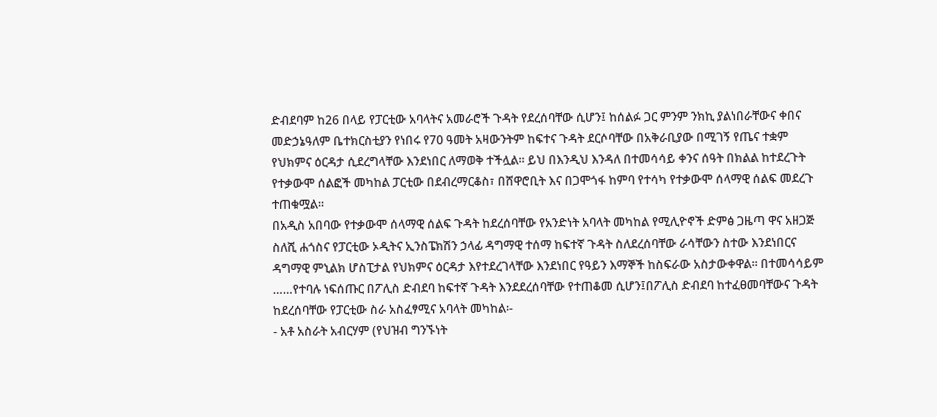ድብደባም ከ26 በላይ የፓርቲው አባላትና አመራሮች ጉዳት የደረሰባቸው ሲሆን፤ ከሰልፉ ጋር ምንም ንክኪ ያልነበራቸውና ቀበና መድኃኔዓለም ቤተክርስቲያን የነበሩ የ70 ዓመት አዛውንትም ከፍተና ጉዳት ደርሶባቸው በአቅራቢያው በሚገኝ የጤና ተቋም የህክምና ዕርዳታ ሲደረግላቸው እንደነበር ለማወቅ ተችሏል፡፡ ይህ በእንዲህ እንዳለ በተመሳሳይ ቀንና ሰዓት በክልል ከተደረጉት የተቃውሞ ሰልፎች መካከል ፓርቲው በደብረማርቆስ፣ በሸዋሮቢት እና በጋሞጎፋ ከምባ የተሳካ የተቃውሞ ሰላማዊ ሰልፍ መደረጉ ተጠቁሟል፡፡
በአዲስ አበባው የተቃውሞ ሰላማዊ ሰልፍ ጉዳት ከደረሰባቸው የአንድነት አባላት መካከል የሚሊዮኖች ድምፅ ጋዜጣ ዋና አዘጋጅ ስለሺ ሐጎስና የፓርቲው ኦዲትና ኢንስፔክሽን ኃላፊ ዳግማዊ ተሰማ ከፍተኛ ጉዳት ስለደረሰባቸው ራሳቸውን ስተው እንደነበርና ዳግማዊ ምኒልክ ሆስፒታል የህክምና ዕርዳታ እየተደረገላቸው እንደነበር የዓይን እማኞች ከስፍራው አስታውቀዋል፡፡ በተመሳሳይም ……የተባሉ ነፍሰጡር በፖሊስ ድብደባ ከፍተኛ ጉዳት እንደደረሰባቸው የተጠቆመ ሲሆን፤በፖሊስ ድብደባ ከተፈፀመባቸውና ጉዳት ከደረሰባቸው የፓርቲው ስራ አስፈፃሚና አባላት መካከል፡-
- አቶ አስራት አብርሃም (የህዝብ ግንኙነት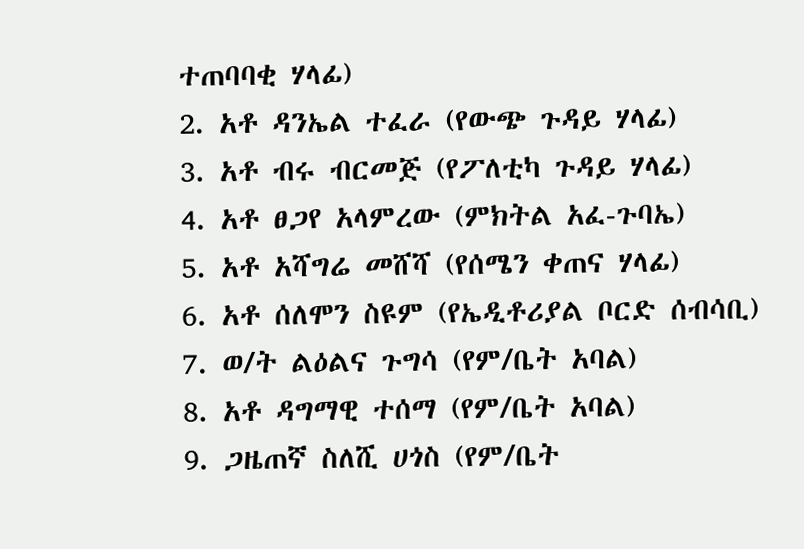ተጠባባቂ ሃላፊ)
2. አቶ ዳንኤል ተፈራ (የውጭ ጉዳይ ሃላፊ)
3. አቶ ብሩ ብርመጅ (የፖለቲካ ጉዳይ ሃላፊ)
4. አቶ ፀጋየ አላምረው (ምክትል አፈ-ጉባኤ)
5. አቶ አሻግሬ መሸሻ (የሰሜን ቀጠና ሃላፊ)
6. አቶ ሰለሞን ስዩም (የኤዲቶሪያል ቦርድ ሰብሳቢ)
7. ወ/ት ልዕልና ጉግሳ (የም/ቤት አባል)
8. አቶ ዳግማዊ ተሰማ (የም/ቤት አባል)
9. ጋዜጠኛ ስለሺ ሀጎስ (የም/ቤት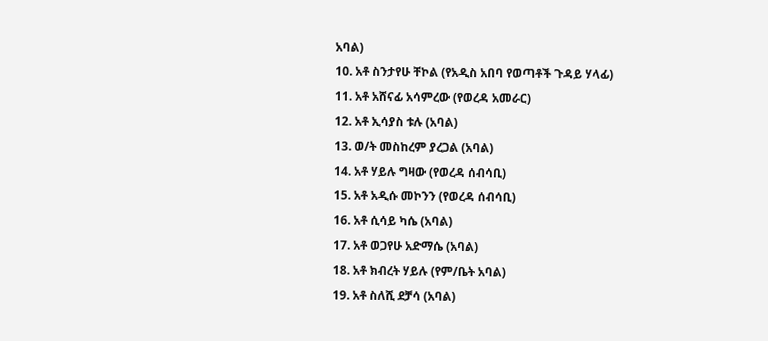አባል)
10. አቶ ስንታየሁ ቸኮል (የአዲስ አበባ የወጣቶች ጉዳይ ሃላፊ)
11. አቶ አሸናፊ አሳምረው (የወረዳ አመራር)
12. አቶ ኢሳያስ ቱሉ (አባል)
13. ወ/ት መስከረም ያረጋል (አባል)
14. አቶ ሃይሉ ግዛው (የወረዳ ሰብሳቢ)
15. አቶ አዲሱ መኮንን (የወረዳ ሰብሳቢ)
16. አቶ ሲሳይ ካሴ (አባል)
17. አቶ ወጋየሁ አድማሴ (አባል)
18. አቶ ክብረት ሃይሉ (የም/ቤት አባል)
19. አቶ ስለሺ ደቻሳ (አባል)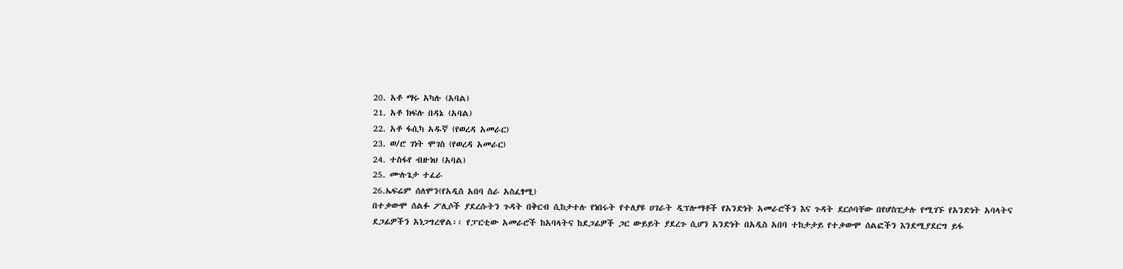20. አቶ ማሩ አካሉ (አባል)
21. አቶ ክፍሉ በዳኔ (አባል)
22. አቶ ፋሲካ አዱኛ (የወረዳ አመራር)
23. ወ/ሮ ገነት ሞገስ (የወረዳ አመራር)
24. ተስፋየ ብዙነህ (አባል)
25. ሙሉጌታ ተፈራ
26.ኤፍሬም ሰለሞን(የአዲስ አበባ ስራ አስፈፃሚ)
በተቃውሞ ሰልፉ ፖሊሶች ያደረሱትን ጉዳት በቅርብ ሲከታተሉ የነበሩት የተለያዩ ሀገራት ዲፕሎማቶች የአንድነት አመራሮችን እና ጉዳት ደርሶባቸው በየሆስፒታሉ የሚገኙ የአንድነት አባላትና ደጋፊዎችን አነጋግረዋል፡፡ የፓርቲው አመራሮች ከአባላትና ከደጋፊዎች ጋር ውይይት ያደረጉ ሲሆን አንድነት በአዲስ አበባ ተከታታይ የተቃውሞ ሰልፎችን እንደሚያደርግ ይፋ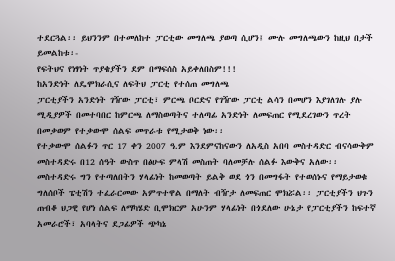ተደርጓል፡፡ ይህንንም በተመለከተ ፓርቲው መግለጫ ያወጣ ሲሆን፤ ሙሉ መግለጫውን ከዚህ በታች ይመልከቱ፡-
የፍትህና የነፃነት ጥያቄያችን ደም በማፍሰስ አይቀለበስም!!!
ከአንድነት ለዴሞክራሲና ለፍትህ ፓርቲ የተሰጠ መግለጫ
ፓርቲያችን አንድነት ገዥው ፓርቲ፣ ምርጫ ቦርድና የገዥው ፓርቲ ልሳን በመሆን እያገለገሉ ያሉ ሚዲያዎች በመተባበር ከምርጫ ለማስወጣትና ተለጣፊ አንድነት ለመፍጠር የሚደረገውን ጥረት በመቃወም የተቃውሞ ሰልፍ መጥራቱ የሚታወቅ ነው፡፡
የተቃውሞ ሰልፉን ጥር 17 ቀን 2007 ዓ.ም እንደምናከናውን ለአዲስ አበባ መስተዳድር ብናሳውቅም መስተዳድሩ በ12 ሰዓት ውስጥ በፅሁፍ ምላሽ መስጠት ባለመቻሉ ሰልፉ እውቅና አለው፡፡ መስተዳድሩ ግን የተጣለበትን ሃላፊነት ከመወጣት ይልቅ ወደ ጎን በመግፋት የተወሰኑና የማይታወቁ ግለሰቦች ፔቲሽን ተፈራርመው አምጥተዋል በማለት ብዥታ ለመፍጠር ሞክሯል፡፡ ፓርቲያችን ህጉን ጠብቆ ህጋዊ የሆነ ሰልፍ ለማካሄድ ቢሞክርም አሁንም ሃላፊነት በጎደለው ሁኔታ የፓርቲያችን ከፍተኛ አመራሮች፣ አባላትና ደጋፊዎች ጭካኔ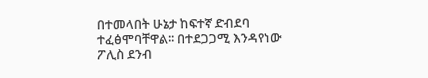በተመላበት ሁኔታ ከፍተኛ ድብደባ ተፈፅሞባቸዋል፡፡ በተደጋጋሚ እንዳየነው ፖሊስ ደንብ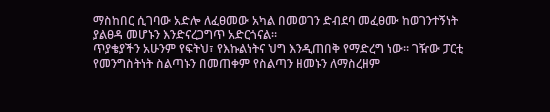ማስከበር ሲገባው አድሎ ለፈፀመው አካል በመወገን ድብደባ መፈፀሙ ከወገንተኝነት ያልፀዳ መሆኑን እንድናረጋግጥ አድርጎናል፡፡
ጥያቄያችን አሁንም የፍትህ፣ የእኩልነትና ህግ እንዲጠበቅ የማድረግ ነው፡፡ ገዥው ፓርቲ የመንግስትነት ስልጣኑን በመጠቀም የስልጣን ዘመኑን ለማስረዘም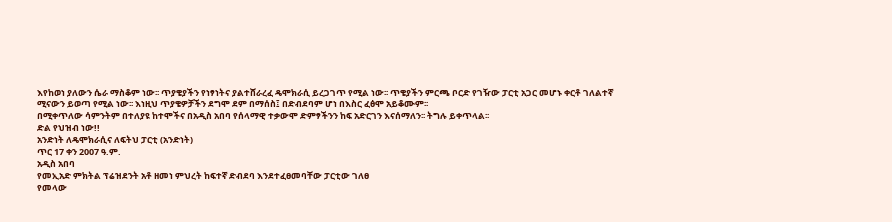እየከወነ ያለውን ሴራ ማስቆም ነው፡፡ ጥያቄያችን የነፃነትና ያልተሸራረፈ ዴሞክራሲ ይረጋገጥ የሚል ነው፡፡ ጥቄያችን ምርጫ ቦርድ የገዥው ፓርቲ አጋር መሆኑ ቀርቶ ገለልተኛ ሚናውን ይወጣ የሚል ነው፡፡ እነዚህ ጥያቄዎቻችን ደግሞ ደም በማሰስ፤ በድብደባም ሆነ በእስር ፈፅሞ አይቆሙም፡፡
በሚቀጥለው ሳምንትም በተለያዩ ከተሞችና በአዲስ አበባ የሰላማዊ ተቃውሞ ድምፃችንን ከፍ አድርገን እናሰማለን፡፡ ትግሉ ይቀጥላል፡፡
ድል የህዝብ ነው!!
አንድነት ለዴሞክራሲና ለፍትህ ፓርቲ (አንድነት)
ጥር 17 ቀን 2007 ዓ.ም.
አዲስ አበባ
የመኢአድ ምክትል ፕሬዝደንት አቶ ዘመነ ምህረት ከፍተኛ ድብደባ እንደተፈፀመባቸው ፓርቲው ገለፀ
የመላው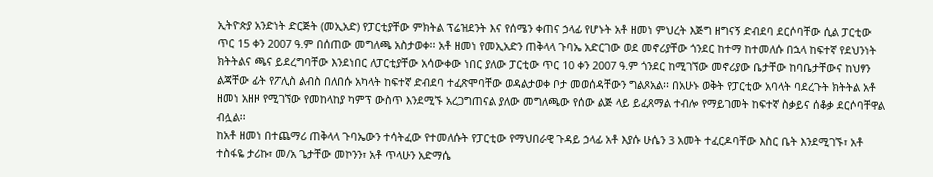ኢትዮጵያ አንድነት ድርጅት (መኢአድ) የፓርቲያቸው ምክትል ፕሬዝደንት እና የሰሜን ቀጠና ኃላፊ የሆኑት አቶ ዘመነ ምህረት እጅግ ዘግናኝ ድብደባ ደርሶባቸው ሲል ፓርቲው ጥር 15 ቀን 2007 ዓ.ም በሰጠው መግለጫ አስታወቀ፡፡ አቶ ዘመነ የመኢአድን ጠቅላላ ጉባኤ አድርገው ወደ መኖሪያቸው ጎንደር ከተማ ከተመለሱ በኋላ ከፍተኛ የደህንነት ክትትልና ጫና ይደረግባቸው እንደነበር ለፓርቲያቸው አሳውቀው ነበር ያለው ፓርቲው ጥር 10 ቀን 2007 ዓ.ም ጎንደር ከሚገኘው መኖሪያው ቤታቸው ከባቤታቸውና ከህፃን ልጃቸው ፊት የፖሊስ ልብስ በለበሱ አካላት ከፍተኛ ድብደባ ተፈጽሞባቸው ወዳልታወቀ ቦታ መወሰዳቸውን ግልጾአል፡፡ በአሁኑ ወቅት የፓርቲው አባላት ባደረጉት ክትትል አቶ ዘመነ አዘዞ የሚገኘው የመከላከያ ካምፕ ውስጥ እንደሚኙ አረጋግጠናል ያለው መግለጫው የሰው ልጅ ላይ ይፈጸማል ተብሎ የማይገመት ከፍተኛ ስቃይና ሰቆቃ ደርሶባቸዋል ብሏል፡፡
ከአቶ ዘመነ በተጨማሪ ጠቅላላ ጉባኤውን ተሳትፈው የተመለሱት የፓርቲው የማህበራዊ ጉዳይ ኃላፊ አቶ እያሱ ሁሴን 3 አመት ተፈርዶባቸው እስር ቤት እንደሚገኙ፣ አቶ ተስፋዬ ታሪኩ፣ መ/አ ጌታቸው መኮንን፣ አቶ ጥላሁን አድማሴ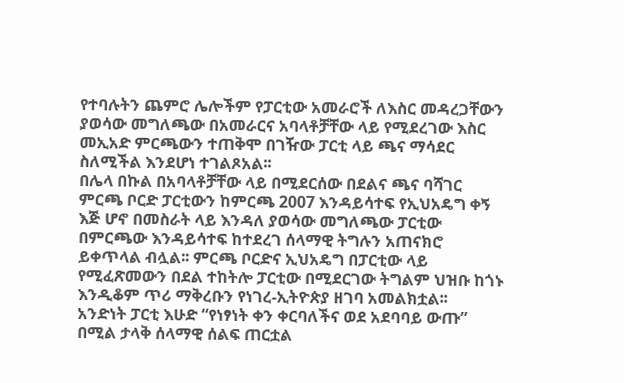የተባሉትን ጨምሮ ሌሎችም የፓርቲው አመራሮች ለእስር መዳረጋቸውን ያወሳው መግለጫው በአመራርና አባላቶቻቸው ላይ የሚደረገው እስር መኢአድ ምርጫውን ተጠቅሞ በገዥው ፓርቲ ላይ ጫና ማሳደር ስለሚችል እንደሆነ ተገልጾአል፡፡
በሌላ በኩል በአባላቶቻቸው ላይ በሚደርሰው በደልና ጫና ባሻገር ምርጫ ቦርድ ፓርቲውን ከምርጫ 2007 እንዳይሳተፍ የኢህአዴግ ቀኝ እጅ ሆኖ በመስራት ላይ እንዳለ ያወሳው መግለጫው ፓርቲው በምርጫው እንዳይሳተፍ ከተደረገ ሰላማዊ ትግሉን አጠናክሮ ይቀጥላል ብሏል፡፡ ምርጫ ቦርድና ኢህአዴግ በፓርቲው ላይ የሚፈጽመውን በደል ተከትሎ ፓርቲው በሚደርገው ትግልም ህዝቡ ከጎኑ እንዲቆም ጥሪ ማቅረቡን የነገረ-ኢትዮጵያ ዘገባ አመልክቷል፡፡
አንድነት ፓርቲ እሁድ “የነፃነት ቀን ቀርባለችና ወደ አደባባይ ውጡ” በሚል ታላቅ ሰላማዊ ሰልፍ ጠርቷል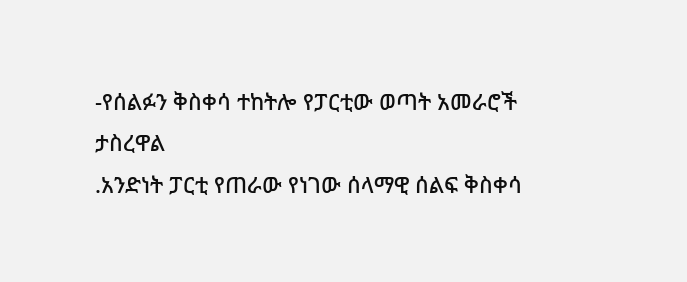-የሰልፉን ቅስቀሳ ተከትሎ የፓርቲው ወጣት አመራሮች ታስረዋል
.አንድነት ፓርቲ የጠራው የነገው ሰላማዊ ሰልፍ ቅስቀሳ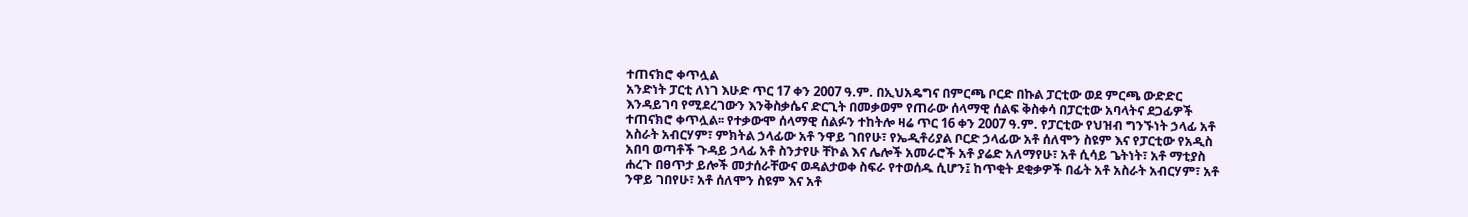ተጠናክሮ ቀጥሏል
አንድነት ፓርቲ ለነገ እሁድ ጥር 17 ቀን 2007 ዓ.ም. በኢህአዴግና በምርጫ ቦርድ በኩል ፓርቲው ወደ ምርጫ ውድድር እንዳይገባ የሚደረገውን እንቅስቃሴና ድርጊት በመቃወም የጠራው ሰላማዊ ሰልፍ ቅስቀሳ በፓርቲው አባላትና ደጋፊዎች ተጠናክሮ ቀጥሏል፡፡ የተቃውሞ ሰላማዊ ሰልፉን ተከትሎ ዛሬ ጥር 16 ቀን 2007 ዓ.ም. የፓርቲው የህዝብ ግንኙነት ኃላፊ አቶ አስራት አብርሃም፣ ምክትል ኃላፊው አቶ ንዋይ ገበየሁ፣ የኤዲቶሪያል ቦርድ ኃላፊው አቶ ሰለሞን ስዩም እና የፓርቲው የአዲስ አበባ ወጣቶች ጉዳይ ኃላፊ አቶ ስንታየሁ ቸኮል እና ሌሎች አመራሮች አቶ ያሬድ አለማየሁ፣ አቶ ሲሳይ ጌትነት፣ አቶ ማቲያስ ሐረጉ በፀጥታ ይሎች መታሰራቸውና ወዳልታወቀ ስፍራ የተወሰዱ ሲሆን፤ ከጥቂት ደቂቃዎች በፊት አቶ አስራት አብርሃም፣ አቶ ንዋይ ገበየሁ፣ አቶ ሰለሞን ስዩም እና አቶ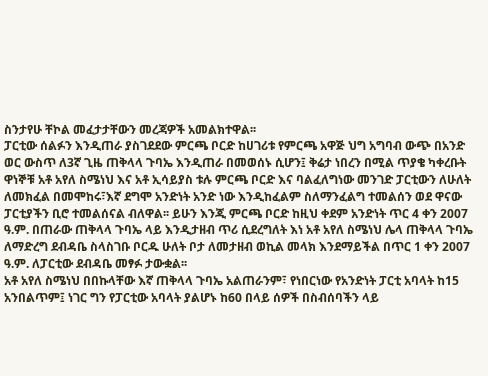ስንታየሁ ቸኮል መፈታታቸውን መረጃዎች አመልክተዋል፡፡
ፓርቲው ሰልፉን እንዲጠራ ያስገደደው ምርጫ ቦርድ ከሀገሪቱ የምርጫ አዋጅ ህግ አግባብ ውጭ በአንድ ወር ውስጥ ለ3ኛ ጊዜ ጠቅላላ ጉባኤ እንዲጠራ በመወሰኑ ሲሆን፤ ቅሬታ ነበረን በሚል ጥያቄ ካቀረቡት ዋነኞቹ አቶ አየለ ስሜነህ እና አቶ ኢሳይያስ ቱሉ ምርጫ ቦርድ እና ባልፈለግነው መንገድ ፓርቲውን ለሁለት ለመክፈል በመሞከሩ፣እኛ ደግሞ አንድነት አንድ ነው እንዲከፈልም ስለማንፈልግ ተመልሰን ወደ ዋናው ፓርቲያችን ቢሮ ተመልሰናል ብለዋል፡፡ ይሁን እንጂ ምርጫ ቦርድ ከዚህ ቀደም አንድነት ጥር 4 ቀን 2007 ዓ.ም. በጠራው ጠቅላላ ጉባኤ ላይ እንዲታዘብ ጥሪ ሲደረግለት እነ አቶ አየለ ስሜነህ ሌላ ጠቅላላ ጉባኤ ለማድረግ ደብዳቤ ስላስገቡ ቦርዱ ሁለት ቦታ ለመታዘብ ወኪል መላክ እንደማይችል በጥር 1 ቀን 2007 ዓ.ም. ለፓርቲው ደብዳቤ መፃፉ ታውቋል፡፡
አቶ አየለ ስሜነህ በበኩላቸው እኛ ጠቅላላ ጉባኤ አልጠራንም፣ የነበርነው የአንድነት ፓርቲ አባላት ከ15 አንበልጥም፤ ነገር ግን የፓርቲው አባላት ያልሆኑ ከ60 በላይ ሰዎች በስብሰባችን ላይ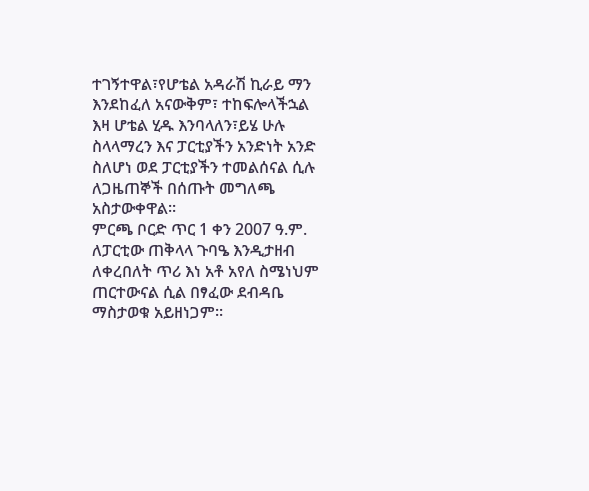ተገኝተዋል፣የሆቴል አዳራሽ ኪራይ ማን እንደከፈለ አናውቅም፣ ተከፍሎላችኋል እዛ ሆቴል ሂዱ እንባላለን፣ይሄ ሁሉ ስላላማረን እና ፓርቲያችን አንድነት አንድ ስለሆነ ወደ ፓርቲያችን ተመልሰናል ሲሉ ለጋዜጠኞች በሰጡት መግለጫ አስታውቀዋል፡፡
ምርጫ ቦርድ ጥር 1 ቀን 2007 ዓ.ም. ለፓርቲው ጠቅላላ ጉባዔ እንዲታዘብ ለቀረበለት ጥሪ እነ አቶ አየለ ስሜነህም ጠርተውናል ሲል በፃፈው ደብዳቤ ማስታወቁ አይዘነጋም፡፡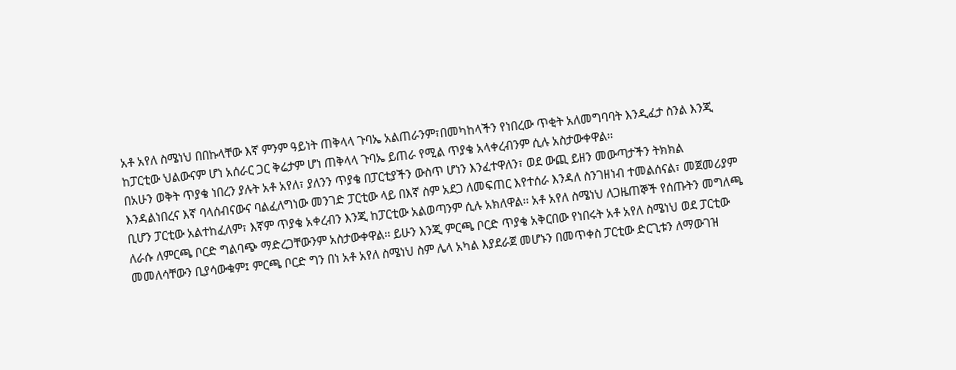አቶ አየለ ስሜነህ በበኩላቸው እኛ ምንም ዓይነት ጠቅላላ ጉባኤ አልጠራንም፣በመካከላችን የነበረው ጥቂት አለመግባባት እንዲፈታ ስንል እንጂ ከፓርቲው ህልውናም ሆነ አሰራር ጋር ቅሬታም ሆነ ጠቅላላ ጉባኤ ይጠራ የሚል ጥያቄ አላቀረብንም ሲሉ አስታውቀዋል፡፡
በአሁን ወቅት ጥያቄ ነበረን ያሉት አቶ አየለ፣ ያለንን ጥያቄ በፓርቲያችን ውስጥ ሆነን እንፈተዋለን፣ ወደ ውጪ ይዘን መውጣታችን ትክክል እንዳልነበረና እኛ ባላሰብናውና ባልፈለግነው መንገድ ፓርቲው ላይ በእኛ ስም አደጋ ለመፍጠር እየተሰራ እንዳለ ስንገዘነብ ተመልሰናል፣ መጀመሪያም ቢሆን ፓርቲው አልተከፈለም፣ እኛም ጥያቄ አቀረብን እንጂ ከፓርቲው አልወጣንም ሲሉ አክለዋል፡፡ አቶ አየለ ስሜነህ ለጋዜጠኞች የሰጡትን መግለጫ ለራሱ ለምርጫ ቦርድ ግልባጭ ማድረጋቸውንም አስታውቀዋል፡፡ ይሁን እንጂ ምርጫ ቦርድ ጥያቄ አቅርበው የነበሩት አቶ አየለ ስሜነህ ወደ ፓርቲው መመለሳቸውን ቢያሳውቁም፤ ምርጫ ቦርድ ግን በነ አቶ አየለ ስሜነህ ስም ሌላ አካል እያደራጀ መሆኑን በመጥቀስ ፓርቲው ድርጊቱን ለማውገዝ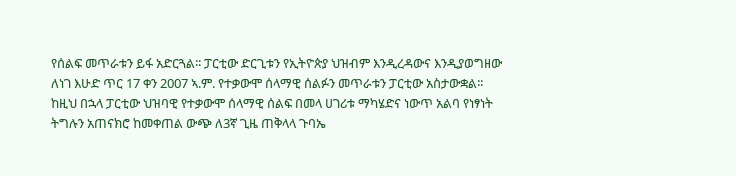የሰልፍ መጥራቱን ይፋ አድርጓል፡፡ ፓርቲው ድርጊቱን የኢትዮጵያ ህዝብም እንዲረዳውና እንዲያወግዘው ለነገ እሁድ ጥር 17 ቀን 2007 ኣ.ም. የተቃውሞ ሰላማዊ ሰልፉን መጥራቱን ፓርቲው አስታውቋል፡፡ ከዚህ በኋላ ፓርቲው ህዝባዊ የተቃውሞ ሰላማዊ ሰልፍ በመላ ሀገሪቱ ማካሄድና ነውጥ አልባ የነፃነት ትግሉን አጠናክሮ ከመቀጠል ውጭ ለ3ኛ ጊዜ ጠቅላላ ጉባኤ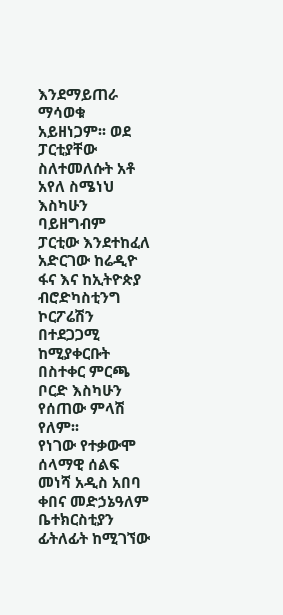እንደማይጠራ ማሳወቁ አይዘነጋም፡፡ ወደ ፓርቲያቸው ስለተመለሱት አቶ አየለ ስሜነህ እስካሁን ባይዘግብም ፓርቲው እንደተከፈለ አድርገው ከሬዲዮ ፋና እና ከኢትዮጵያ ብሮድካስቲንግ ኮርፖሬሽን በተደጋጋሚ ከሚያቀርቡት በስተቀር ምርጫ ቦርድ እስካሁን የሰጠው ምላሽ የለም፡፡
የነገው የተቃውሞ ሰላማዊ ሰልፍ መነሻ አዲስ አበባ ቀበና መድኃኔዓለም ቤተክርስቲያን ፊትለፊት ከሚገኘው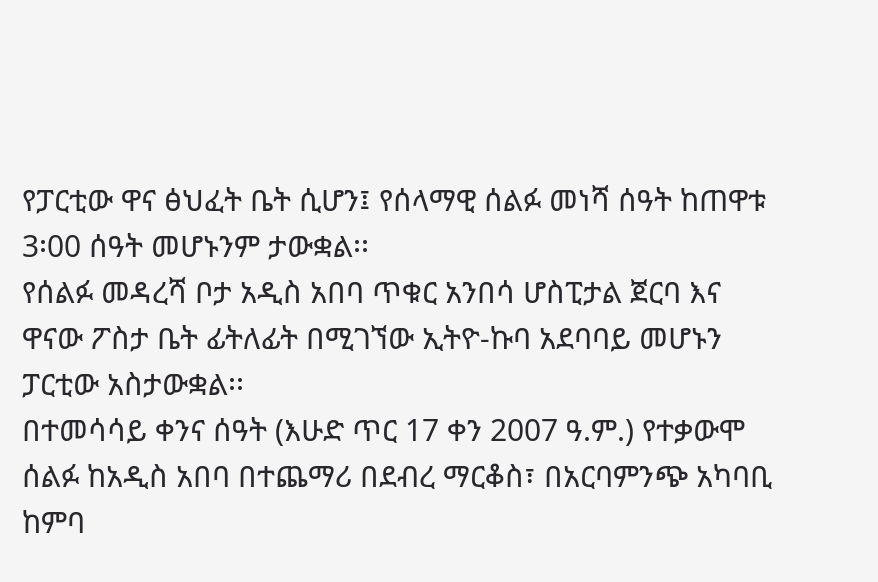የፓርቲው ዋና ፅህፈት ቤት ሲሆን፤ የሰላማዊ ሰልፉ መነሻ ሰዓት ከጠዋቱ 3፡00 ሰዓት መሆኑንም ታውቋል፡፡
የሰልፉ መዳረሻ ቦታ አዲስ አበባ ጥቁር አንበሳ ሆስፒታል ጀርባ እና ዋናው ፖስታ ቤት ፊትለፊት በሚገኘው ኢትዮ-ኩባ አደባባይ መሆኑን ፓርቲው አስታውቋል፡፡
በተመሳሳይ ቀንና ሰዓት (እሁድ ጥር 17 ቀን 2007 ዓ.ም.) የተቃውሞ ሰልፉ ከአዲስ አበባ በተጨማሪ በደብረ ማርቆስ፣ በአርባምንጭ አካባቢ ከምባ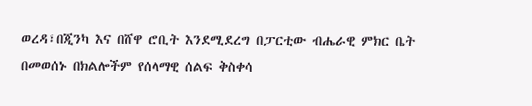ወረዳ፣በጂንካ እና በሸዋ ሮቢት እንደሚደረግ በፓርቲው ብሔራዊ ምክር ቤት በመወሰኑ በክልሎችም የሰላማዊ ሰልፍ ቅስቀሳ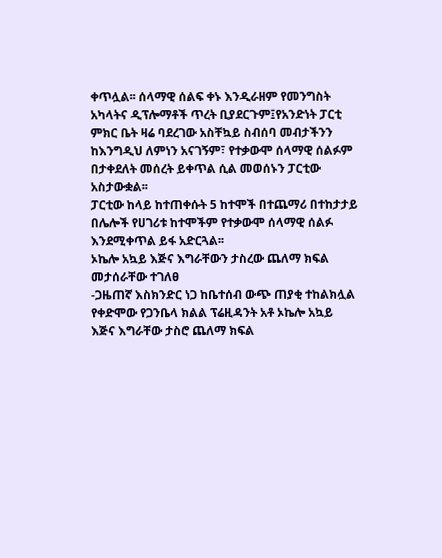ቀጥሏል፡፡ ሰላማዊ ሰልፍ ቀኑ እንዲራዘም የመንግስት አካላትና ዲፕሎማቶች ጥረት ቢያደርጉም፤የአንድነት ፓርቲ ምክር ቤት ዛሬ ባደረገው አስቸኳይ ስብሰባ መብታችንን ከእንግዲህ ለምነን አናገኝም፣ የተቃውሞ ሰላማዊ ሰልፉም በታቀደለት መሰረት ይቀጥል ሲል መወሰኑን ፓርቲው አስታውቋል፡፡
ፓርቲው ከላይ ከተጠቀሱት 5 ከተሞች በተጨማሪ በተከታታይ በሌሎች የሀገሪቱ ከተሞችም የተቃውሞ ሰላማዊ ሰልፉ እንደሚቀጥል ይፋ አድርጓል፡፡
ኦኬሎ አኳይ እጅና እግራቸውን ታስረው ጨለማ ክፍል መታሰራቸው ተገለፀ
-ጋዜጠኛ እስክንድር ነጋ ከቤተሰብ ውጭ ጠያቂ ተከልክሏል
የቀድሞው የጋንቤላ ክልል ፕሬዚዳንት አቶ ኦኬሎ አኳይ እጅና እግራቸው ታስሮ ጨለማ ክፍል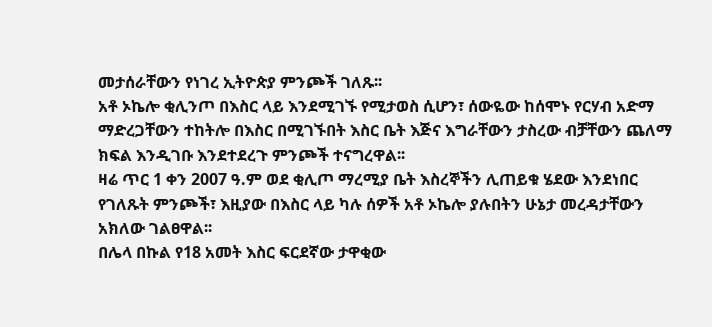መታሰራቸውን የነገረ ኢትዮጵያ ምንጮች ገለጹ፡፡
አቶ ኦኬሎ ቂሊንጦ በእስር ላይ እንደሚገኙ የሚታወስ ሲሆን፣ ሰውዬው ከሰሞኑ የርሃብ አድማ ማድረጋቸውን ተከትሎ በእስር በሚገኙበት እስር ቤት እጅና እግራቸውን ታስረው ብቻቸውን ጨለማ ክፍል እንዲገቡ እንደተደረጉ ምንጮች ተናግረዋል፡፡
ዛሬ ጥር 1 ቀን 2007 ዓ.ም ወደ ቂሊጦ ማረሚያ ቤት እስረኞችን ሊጠይቁ ሄደው እንደነበር የገለጹት ምንጮች፣ እዚያው በእስር ላይ ካሉ ሰዎች አቶ ኦኬሎ ያሉበትን ሁኔታ መረዳታቸውን አክለው ገልፀዋል፡፡
በሌላ በኩል የ18 አመት እስር ፍርደኛው ታዋቂው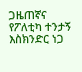ጋዜጠኛና የፖለቲካ ተንታኝ እስክንድር ነጋ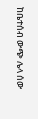ከቤተሰብ ውጭ ሌላ ሰው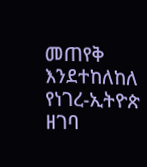መጠየቅ እንደተከለከለ የነገረ-ኢትዮጵ ዘገባ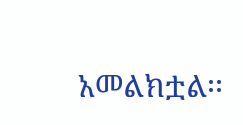አመልክቷል፡፡